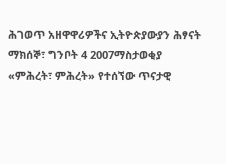ሕገወጥ አዘዋዋሪዎችና ኢትዮጵያውያን ሕፃናት
ማክሰኞ፣ ግንቦት 4 2007ማስታወቂያ
«ምሕረት፣ ምሕረት» የተሰኘው ጥናታዊ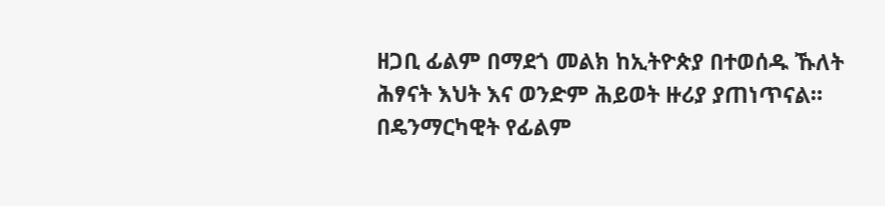ዘጋቢ ፊልም በማደጎ መልክ ከኢትዮጵያ በተወሰዱ ኹለት ሕፃናት እህት እና ወንድም ሕይወት ዙሪያ ያጠነጥናል። በዴንማርካዊት የፊልም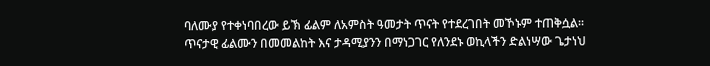ባለሙያ የተቀነባበረው ይኽ ፊልም ለአምስት ዓመታት ጥናት የተደረገበት መኾኑም ተጠቅሷል። ጥናታዊ ፊልሙን በመመልከት እና ታዳሚያንን በማነጋገር የለንደኑ ወኪላችን ድልነሣው ጌታነህ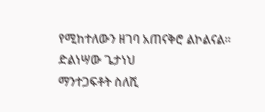የሚከተለውን ዘገባ አጠናቅሮ ልኮልናል።
ድልነሣው ጌታነህ
ማንተጋፍቶት ስለሺ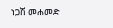ነጋሽ መሐመድ